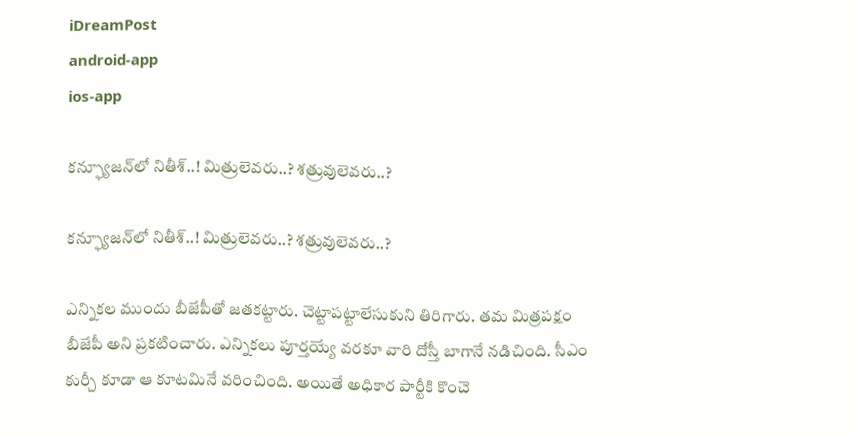iDreamPost
android-app
ios-app

కన్ఫ్యూజన్‌లో నితీశ్‌..! మిత్రులెవరు..? శత్రువులెవరు..?

కన్ఫ్యూజన్‌లో నితీశ్‌..! మిత్రులెవరు..? శత్రువులెవరు..?

ఎన్నికల ముందు బీజేపీతో జతకట్టారు. చెట్టాపట్టాలేసుకుని తిరిగారు. తమ మిత్రపక్షం బీజేపీ అని ప్రకటించారు. ఎన్నికలు పూర్తయ్యే వరకూ వారి దోస్తీ బాగానే నడిచింది. సీఎం కుర్చీ కూడా ఆ కూటమినే వరించింది. అయితే అధికార పార్టీకి కొంచె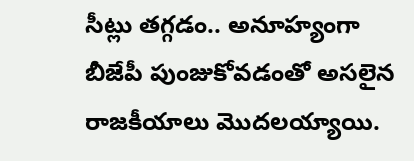సీట్లు తగ్గడం.. అనూహ్యంగా బీజేపీ పుంజుకోవడంతో అసలైన రాజకీయాలు మొదలయ్యాయి.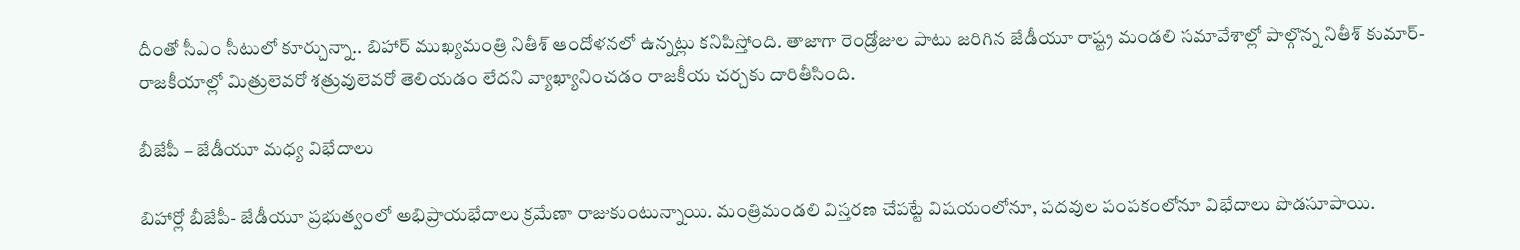దీంతో సీఎం సీటులో కూర్చున్నా.. బిహార్‌ ముఖ్యమంత్రి నితీశ్‌ ఆందోళనలో ఉన్నట్లు కనిపిస్తోంది. తాజాగా రెండ్రోజుల పాటు జరిగిన జేడీయూ రాష్ట్ర మండలి సమావేశాల్లో పాల్గొన్న నితీశ్‌ కుమార్‌- రాజకీయాల్లో మిత్రులెవరో శత్రువులెవరో తెలియడం లేదని వ్యాఖ్యానించడం రాజకీయ చర్చకు దారితీసింది.

బీజేపీ – జేడీయూ మధ్య విభేదాలు

బిహార్లో బీజేపీ- జేడీయూ ప్రభుత్వంలో అభిప్రాయభేదాలు క్రమేణా రాజుకుంటున్నాయి. మంత్రిమండలి విస్తరణ చేపట్టే విషయంలోనూ, పదవుల పంపకంలోనూ విభేదాలు పొడసూపాయి.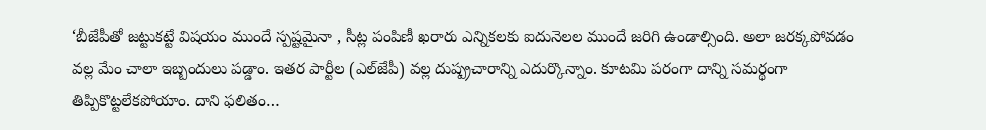‘బీజేపీతో జట్టుకట్టే విషయం ముందే స్పష్టమైనా , సీట్ల పంపిణీ ఖరారు ఎన్నికలకు ఐదునెలల ముందే జరిగి ఉండాల్సింది. అలా జరక్కపోవడం వల్ల మేం చాలా ఇబ్బందులు పడ్డాం. ఇతర పార్టీల (ఎల్‌జేపీ) వల్ల దుష్ప్రచారాన్ని ఎదుర్కొన్నాం. కూటమి పరంగా దాన్ని సమర్థంగా తిప్పికొట్టలేకపోయాం. దాని ఫలితం…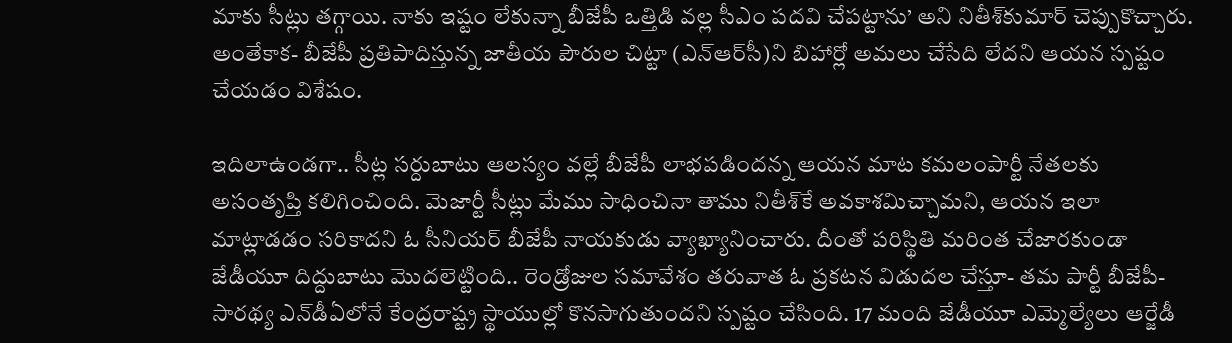మాకు సీట్లు తగ్గాయి. నాకు ఇష్టం లేకున్నా బీజేపీ ఒత్తిడి వల్ల సీఎం పదవి చేపట్టాను’ అని నితీశ్‌కుమార్‌ చెప్పుకొచ్చారు. అంతేకాక- బీజేపీ ప్రతిపాదిస్తున్న జాతీయ పౌరుల చిట్టా (ఎన్‌ఆర్‌సీ)ని బిహార్లో అమలు చేసేది లేదని ఆయన స్పష్టం చేయడం విశేషం.

ఇదిలాఉండగా.. సీట్ల సర్దుబాటు ఆలస్యం వల్లే బీజేపీ లాభపడిందన్న ఆయన మాట కమలంపార్టీ నేతలకు అసంతృప్తి కలిగించింది. మెజార్టీ సీట్లు మేము సాధించినా తాము నితీశ్‌కే అవకాశమిచ్చామని, ఆయన ఇలా మాట్లాడడం సరికాదని ఓ సీనియర్‌ బీజేపీ నాయకుడు వ్యాఖ్యానించారు. దీంతో పరిస్థితి మరింత చేజారకుండా జేడీయూ దిద్దుబాటు మొదలెట్టింది.. రెండ్రోజుల సమావేశం తరువాత ఓ ప్రకటన విడుదల చేస్తూ- తమ పార్టీ బీజేపీ-సారథ్య ఎన్‌డీఏలోనే కేంద్రరాష్ట్ర స్థాయుల్లో కొనసాగుతుందని స్పష్టం చేసింది. 17 మంది జేడీయూ ఎమ్మెల్యేలు ఆర్జేడీ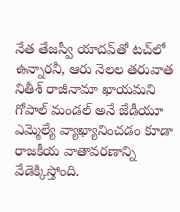నేత తేజస్వీ యాదవ్‌తో టచ్‌లో ఉన్నారనీ, ఆరు నెలల తరువాత నితీశ్‌ రాజీనామా ఖాయమని గోపాల్‌ మండల్‌ అనే జేడీయూ ఎమ్మెల్యే వ్యాఖ్యానించడం కూడా రాజకీయ వాతావరణాన్ని వేడెక్కిస్తోంది.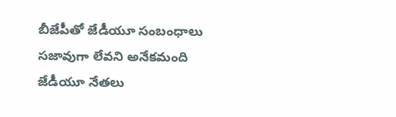బీజేపీతో జేడీయూ సంబంధాలు సజావుగా లేవని అనేకమంది జేడీయూ నేతలు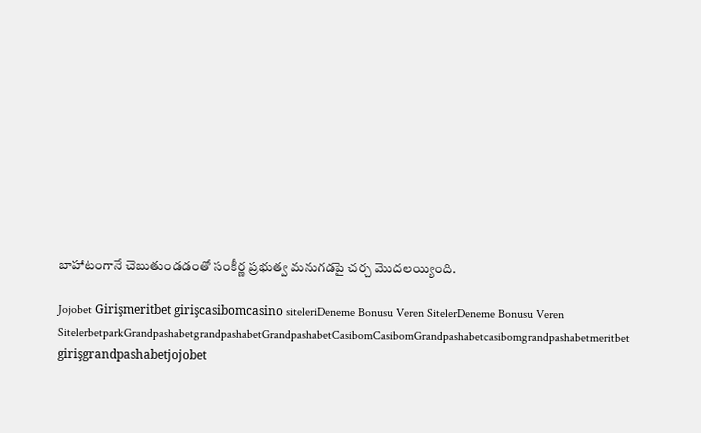బాహాటంగానే చెబుతుండడంతో సంకీర్ణ ప్రభుత్వ మనుగడపై చర్చ మొదలయ్యింది.

Jojobet Girişmeritbet girişcasibomcasino siteleriDeneme Bonusu Veren SitelerDeneme Bonusu Veren SitelerbetparkGrandpashabetgrandpashabetGrandpashabetCasibomCasibomGrandpashabetcasibomgrandpashabetmeritbet girişgrandpashabetjojobet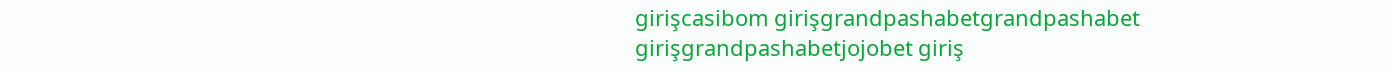girişcasibom girişgrandpashabetgrandpashabet girişgrandpashabetjojobet giriş